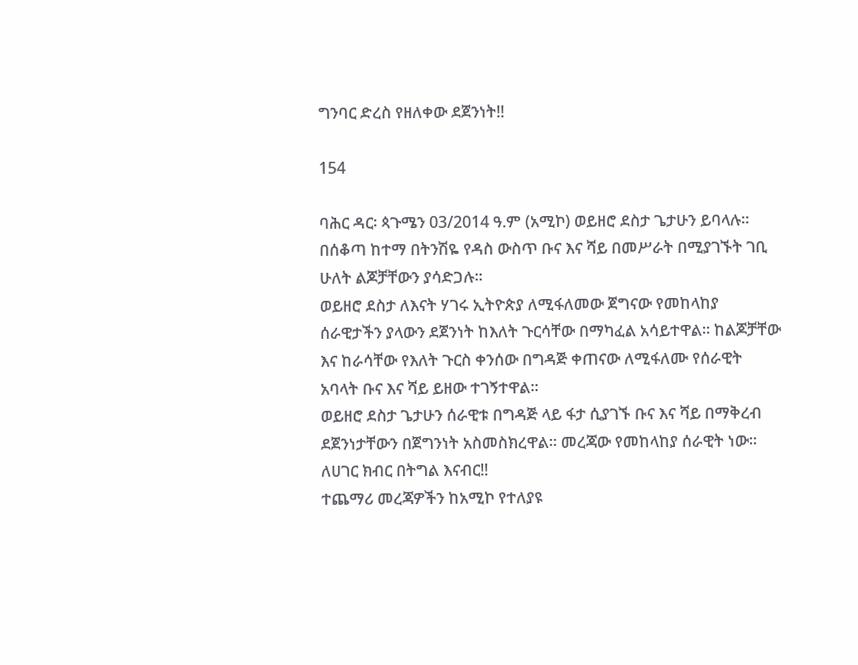ግንባር ድረስ የዘለቀው ደጀንነት!!

154

ባሕር ዳር፡ ጳጉሜን 03/2014 ዓ.ም (አሚኮ) ወይዘሮ ደስታ ጌታሁን ይባላሉ፡፡በሰቆጣ ከተማ በትንሽዬ የዳስ ውስጥ ቡና እና ሻይ በመሥራት በሚያገኙት ገቢ ሁለት ልጆቻቸውን ያሳድጋሉ፡፡
ወይዘሮ ደስታ ለእናት ሃገሩ ኢትዮጵያ ለሚፋለመው ጀግናው የመከላከያ ሰራዊታችን ያላውን ደጀንነት ከእለት ጉርሳቸው በማካፈል አሳይተዋል። ከልጆቻቸው እና ከራሳቸው የእለት ጉርስ ቀንሰው በግዳጅ ቀጠናው ለሚፋለሙ የሰራዊት አባላት ቡና እና ሻይ ይዘው ተገኝተዋል፡፡
ወይዘሮ ደስታ ጌታሁን ሰራዊቱ በግዳጅ ላይ ፋታ ሲያገኙ ቡና እና ሻይ በማቅረብ ደጀንነታቸውን በጀግንነት አስመስክረዋል፡፡ መረጃው የመከላከያ ሰራዊት ነው።
ለሀገር ክብር በትግል እናብር‼
ተጨማሪ መረጃዎችን ከአሚኮ የተለያዩ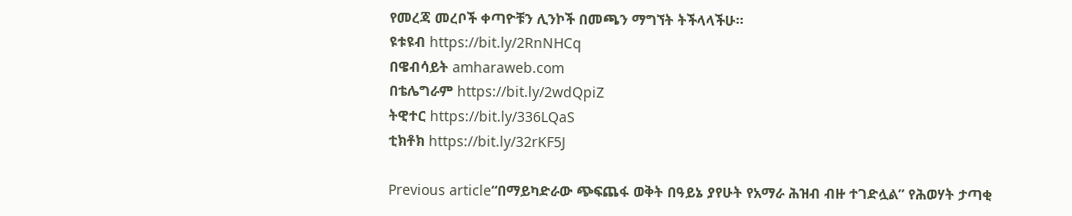የመረጃ መረቦች ቀጣዮቹን ሊንኮች በመጫን ማግኘት ትችላላችሁ፡፡
ዩቱዩብ https://bit.ly/2RnNHCq
በዌብሳይት amharaweb.com
በቴሌግራም https://bit.ly/2wdQpiZ
ትዊተር https://bit.ly/336LQaS
ቲክቶክ https://bit.ly/32rKF5J

Previous article“በማይካድራው ጭፍጨፋ ወቅት በዓይኔ ያየሁት የአማራ ሕዝብ ብዙ ተገድሏል” የሕወሃት ታጣቂ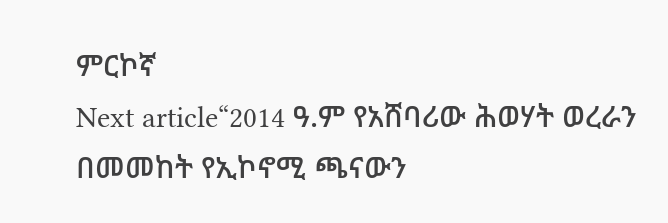ምርኮኛ
Next article“2014 ዓ.ም የአሸባሪው ሕወሃት ወረራን በመመከት የኢኮኖሚ ጫናውን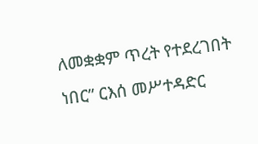ለመቋቋም ጥረት የተደረገበት ነበር” ርእሰ መሥተዳድር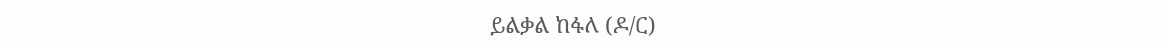ይልቃል ከፋለ (ዶ/ር)